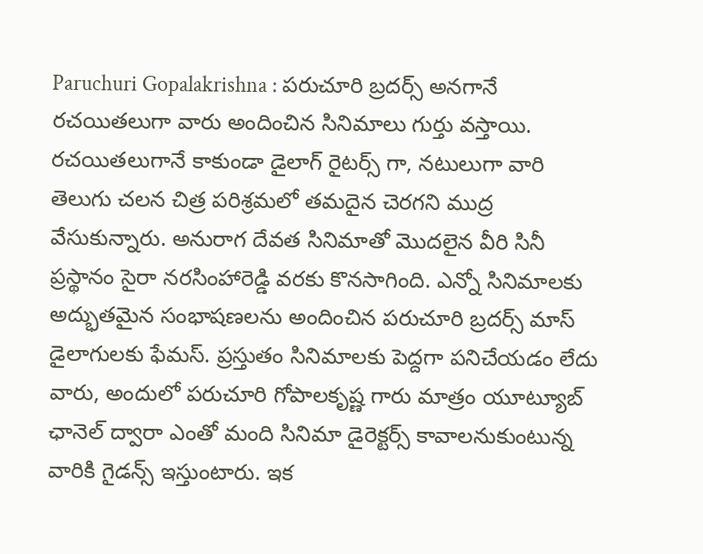Paruchuri Gopalakrishna : పరుచూరి బ్రదర్స్ అనగానే రచయితలుగా వారు అందించిన సినిమాలు గుర్తు వస్తాయి. రచయితలుగానే కాకుండా డైలాగ్ రైటర్స్ గా, నటులుగా వారి తెలుగు చలన చిత్ర పరిశ్రమలో తమదైన చెరగని ముద్ర వేసుకున్నారు. అనురాగ దేవత సినిమాతో మొదలైన వీరి సినీ ప్రస్థానం సైరా నరసింహారెడ్డి వరకు కొనసాగింది. ఎన్నో సినిమాలకు అద్భుతమైన సంభాషణలను అందించిన పరుచూరి బ్రదర్స్ మాస్ డైలాగులకు ఫేమస్. ప్రస్తుతం సినిమాలకు పెద్దగా పనిచేయడం లేదు వారు, అందులో పరుచూరి గోపాలకృష్ణ గారు మాత్రం యూట్యూబ్ ఛానెల్ ద్వారా ఎంతో మంది సినిమా డైరెక్టర్స్ కావాలనుకుంటున్న వారికి గైడన్స్ ఇస్తుంటారు. ఇక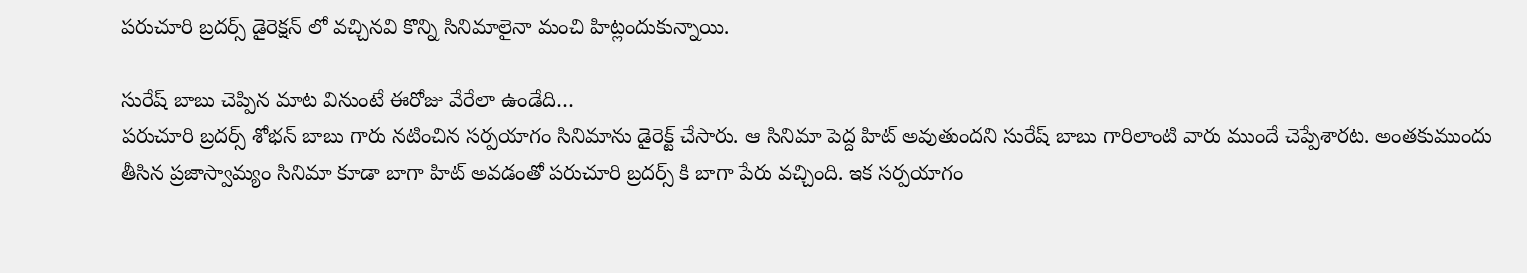పరుచూరి బ్రదర్స్ డైరెక్షన్ లో వచ్చినవి కొన్ని సినిమాలైనా మంచి హిట్లందుకున్నాయి.

సురేష్ బాబు చెప్పిన మాట వినుంటే ఈరోజు వేరేలా ఉండేది…
పరుచూరి బ్రదర్స్ శోభన్ బాబు గారు నటించిన సర్పయాగం సినిమాను డైరెక్ట్ చేసారు. ఆ సినిమా పెద్ద హిట్ అవుతుందని సురేష్ బాబు గారిలాంటి వారు ముందే చెప్పేశారట. అంతకుముందు తీసిన ప్రజాస్వామ్యం సినిమా కూడా బాగా హిట్ అవడంతో పరుచూరి బ్రదర్స్ కి బాగా పేరు వచ్చింది. ఇక సర్పయాగం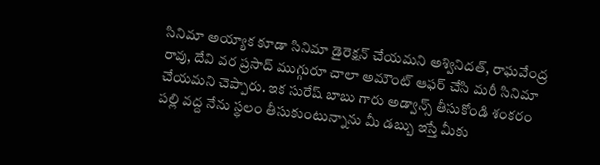సినిమా అయ్యాక కూడా సినిమా డైరెక్షన్ చేయమని అశ్వినిదత్, రాఘవేంద్ర రావు, దేవి వర ప్రసాద్ ముగ్గురూ చాలా అమౌంట్ ఆఫర్ చేసి మరీ సినిమా చేయమని చెప్పారు. ఇక సురేష్ బాబు గారు అడ్వాన్స్ తీసుకోండి శంకరం పల్లి వద్ద నేను స్థలం తీసుకుంటున్నాను మీ డబ్బు ఇస్తే మీకు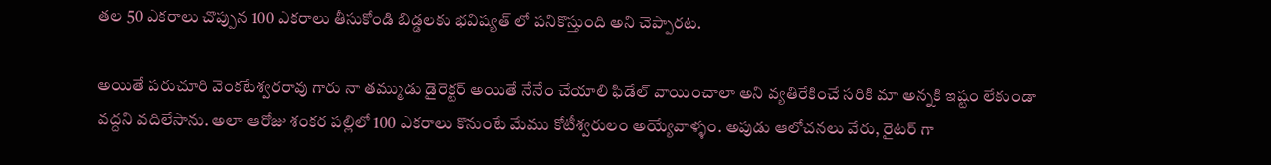తల 50 ఎకరాలు చొప్పున 100 ఎకరాలు తీసుకోండి బిడ్డలకు భవిష్యత్ లో పనికొస్తుంది అని చెప్పారట.

అయితే పరుచూరి వెంకటేశ్వరరావు గారు నా తమ్ముడు డైరెక్టర్ అయితే నేనేం చేయాలి ఫిడేల్ వాయించాలా అని వ్యతిరేకించే సరికి మా అన్నకి ఇష్టం లేకుండా వద్దని వదిలేసాను. అలా ఆరోజు శంకర పల్లిలో 100 ఎకరాలు కొనుంటే మేము కోటీశ్వరులం అయ్యేవాళ్ళం. అపుడు ఆలోచనలు వేరు, రైటర్ గా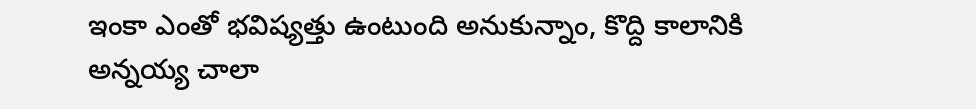ఇంకా ఎంతో భవిష్యత్తు ఉంటుంది అనుకున్నాం, కొద్ది కాలానికి అన్నయ్య చాలా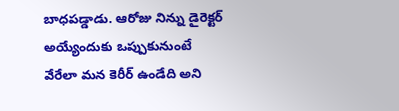బాధపడ్డాడు. ఆరోజు నిన్ను డైరెక్టర్ అయ్యేందుకు ఒప్పుకునుంటే వేరేలా మన కెరీర్ ఉండేది అని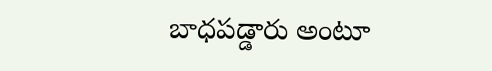బాధపడ్డారు అంటూ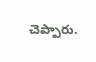చెప్పారు.